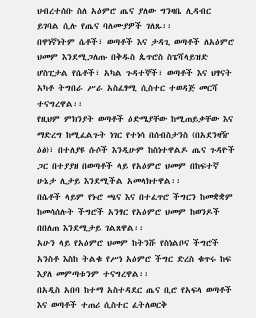ህብረተሰቡ ስለ አዕምሮ ጤና ያለው ግንዛቤ ሊዳብር ይገባል ሲሉ የጤና ባለሙያዎች ገለጹ፡፡
በዋነኛነትም ሴቶች፣ ወጣቶች እና ታዳጊ ወጣቶች ለአዕምሮ ህመም እንደሚጋለጡ በቅዱስ ጴጥሮስ ስፔሻላይዝድ ሆስፒታል የሴቶች፣ አካል ጉዳተኞች፣ ወጣቶች እና ህፃናት አካቶ ትግበራ ሥራ አስፈፃሚ ሲስተር ተወዳጅ መርሻ ተናግረዋል፡፡
የዚህም ምክንያት ወጣቶች ዕድሜያቸው ከሚጠይቃቸው እና ማድረግ ከሚፈልጉት ነገር የተነሳ በሰብስታንስ (በአደንዛዥ ዕፅ)፣ በተለያዩ ሱሶች እንዲሁም ከስነተዋልዶ ጤና ጉዳዮች ጋር በተያያዘ በወጣቶች ላይ የአዕምሮ ህመም በከፍተኛ ሁኔታ ሊታይ እንደሚችል አመላክተዋል፡፡
በሴቶች ላይም የኑሮ ጫና እና በተፈጥሮ ችግርን ከመቋቋም ከመሳሰሉት ችግሮች አንፃር የአዕምሮ ህመም ከወንዶች በበለጠ እንደሚታይ ገልጸዋል፡፡
አሁን ላይ የአዕምሮ ህመም ከትንሹ የስነልቦና ችግሮች አንስቶ እስከ ትልቁ የሥነ አዕምሮ ችግር ድረስ ቁጥሩ ከፍ እያለ መምጣቱንም ተናግረዋል፡፡
በአዲስ አበባ ከተማ አስተዳደር ጤና ቢሮ የአፍላ ወጣቶች እና ወጣቶች ተጠሪ ሲስተር ፈትለወርቅ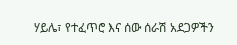ሃይሌ፣ የተፈጥሮ እና ሰው ሰራሽ አደጋዎችን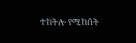ተከትሎ የሚከሰት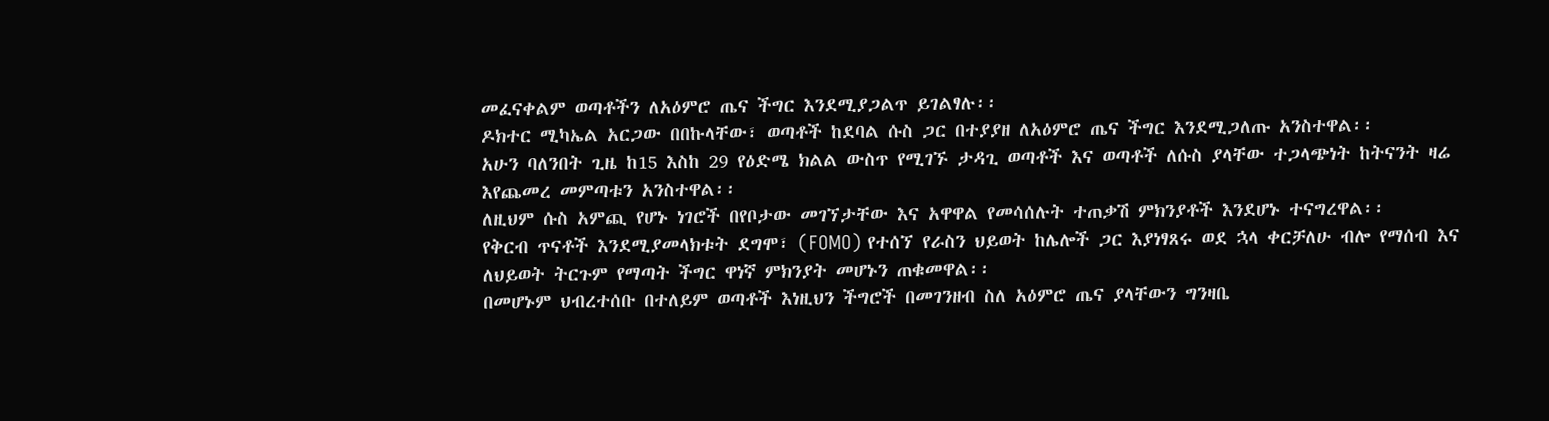መፈናቀልም ወጣቶችን ለአዕምሮ ጤና ችግር እንደሚያጋልጥ ይገልፃሉ፡፡
ዶክተር ሚካኤል አርጋው በበኩላቸው፣ ወጣቶች ከደባል ሱስ ጋር በተያያዘ ለአዕምሮ ጤና ችግር እንደሚጋለጡ አንስተዋል፡፡
አሁን ባለንበት ጊዜ ከ15 እስከ 29 የዕድሜ ክልል ውስጥ የሚገኙ ታዳጊ ወጣቶች እና ወጣቶች ለሱስ ያላቸው ተጋላጭነት ከትናንት ዛሬ እየጨመረ መምጣቱን አንስተዋል፡፡
ለዚህም ሱስ አምጪ የሆኑ ነገሮች በየቦታው መገኘታቸው እና አዋዋል የመሳሰሉት ተጠቃሽ ምክንያቶች እንደሆኑ ተናግረዋል፡፡
የቅርብ ጥናቶች እንደሚያመላክቱት ደግሞ፣ (FOMO) የተሰኘ የራስን ህይወት ከሌሎች ጋር እያነፃጸሩ ወደ ኋላ ቀርቻለሁ ብሎ የማሰብ እና ለህይወት ትርጉም የማጣት ችግር ዋነኛ ምክንያት መሆኑን ጠቁመዋል፡፡
በመሆኑም ህብረተሰቡ በተለይም ወጣቶች እነዚህን ችግሮች በመገንዘብ ስለ አዕምሮ ጤና ያላቸውን ግንዛቤ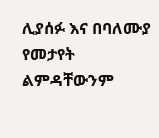ሊያሰፉ እና በባለሙያ የመታየት ልምዳቸውንም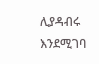ሊያዳብሩ እንደሚገባ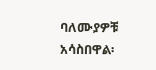ባለሙያዎቹ አሳስበዋል፡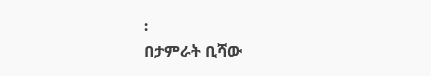፡
በታምራት ቢሻው